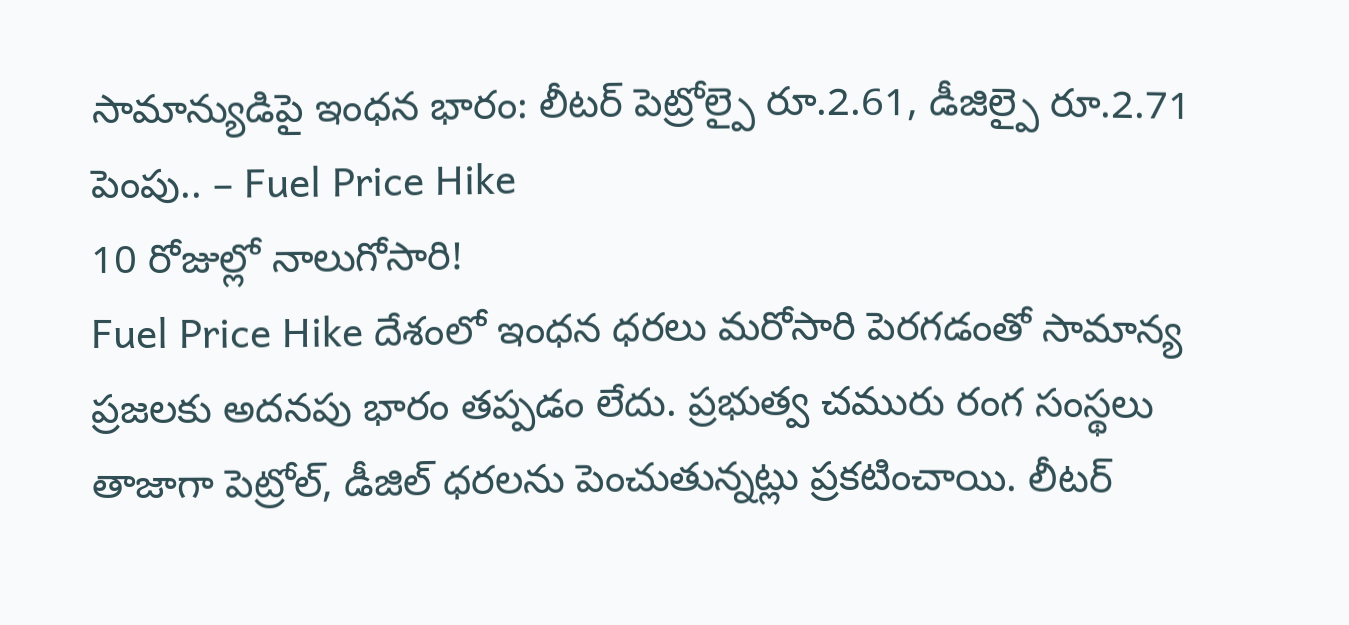సామాన్యుడిపై ఇంధన భారం: లీటర్ పెట్రోల్పై రూ.2.61, డీజిల్పై రూ.2.71 పెంపు.. – Fuel Price Hike
10 రోజుల్లో నాలుగోసారి!
Fuel Price Hike దేశంలో ఇంధన ధరలు మరోసారి పెరగడంతో సామాన్య ప్రజలకు అదనపు భారం తప్పడం లేదు. ప్రభుత్వ చమురు రంగ సంస్థలు తాజాగా పెట్రోల్, డీజిల్ ధరలను పెంచుతున్నట్లు ప్రకటించాయి. లీటర్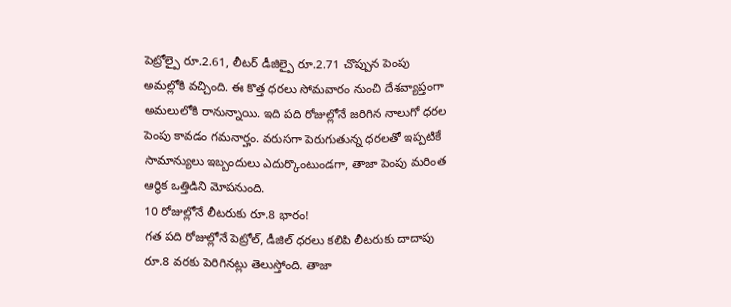పెట్రోల్పై రూ.2.61, లీటర్ డీజిల్పై రూ.2.71 చొప్పున పెంపు అమల్లోకి వచ్చింది. ఈ కొత్త ధరలు సోమవారం నుంచి దేశవ్యాప్తంగా అమలులోకి రానున్నాయి. ఇది పది రోజుల్లోనే జరిగిన నాలుగో ధరల పెంపు కావడం గమనార్హం. వరుసగా పెరుగుతున్న ధరలతో ఇప్పటికే సామాన్యులు ఇబ్బందులు ఎదుర్కొంటుండగా, తాజా పెంపు మరింత ఆర్థిక ఒత్తిడిని మోపనుంది.
10 రోజుల్లోనే లీటరుకు రూ.8 భారం!
గత పది రోజుల్లోనే పెట్రోల్, డీజిల్ ధరలు కలిపి లీటరుకు దాదాపు రూ.8 వరకు పెరిగినట్లు తెలుస్తోంది. తాజా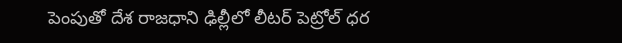పెంపుతో దేశ రాజధాని ఢిల్లీలో లీటర్ పెట్రోల్ ధర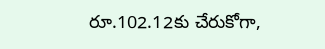రూ.102.12కు చేరుకోగా,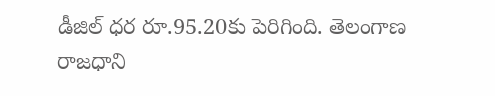డీజిల్ ధర రూ.95.20కు పెరిగింది. తెలంగాణ రాజధాని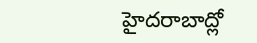హైదరాబాద్లో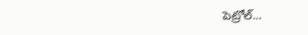పెట్రోల్...